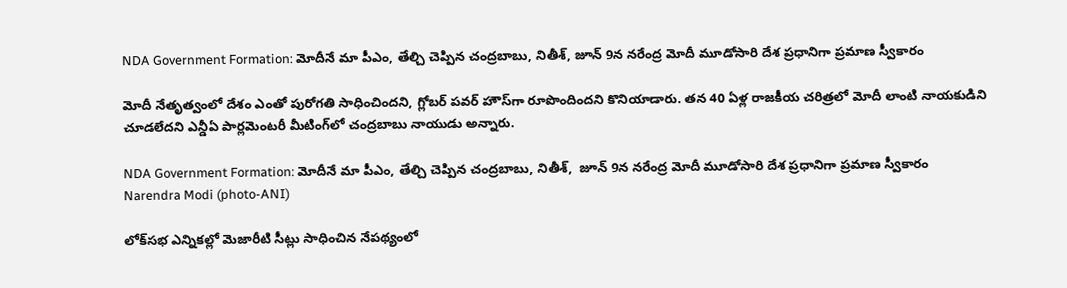NDA Government Formation: మోదీనే మా పీఎం, తేల్చి చెప్పిన చంద్రబాబు, నితీశ్, జూన్ 9న నరేంద్ర మోదీ మూడోసారి దేశ ప్రధానిగా ప్రమాణ స్వీకారం

మోదీ నేతృత్వంలో దేశం ఎంతో పురోగతి సాధించిందని, గ్లోబర్ పవర్ హౌస్‌గా రూపొందిందని కొనియాడారు. తన 40 ఏళ్ల రాజకీయ చరిత్రలో మోదీ లాంటి నాయకుడిని చూడలేదని ఎన్డీఏ పార్లమెంటరీ మీటింగ్‌లో చంద్రబాబు నాయుడు అన్నారు.

NDA Government Formation: మోదీనే మా పీఎం, తేల్చి చెప్పిన చంద్రబాబు, నితీశ్,  జూన్ 9న నరేంద్ర మోదీ మూడోసారి దేశ ప్రధానిగా ప్రమాణ స్వీకారం
Narendra Modi (photo-ANI)

లోక్‌సభ ఎన్నికల్లో మెజారీటి సీట్లు సాధించిన నేపథ్యంలో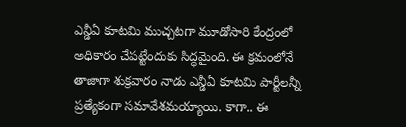ఎన్డీఏ కూటమి ముచ్చటగా మూడోసారి కేంద్రంలో అధికారం చేపట్టేందుకు సిద్ధమైంది. ఈ క్రమంలోనే తాజాగా శుక్రవారం నాడు ఎన్డీఏ కూటమి పార్టీలన్నీ ప్రత్యేకంగా సమావేశమయ్యాయి. కాగా.. ఈ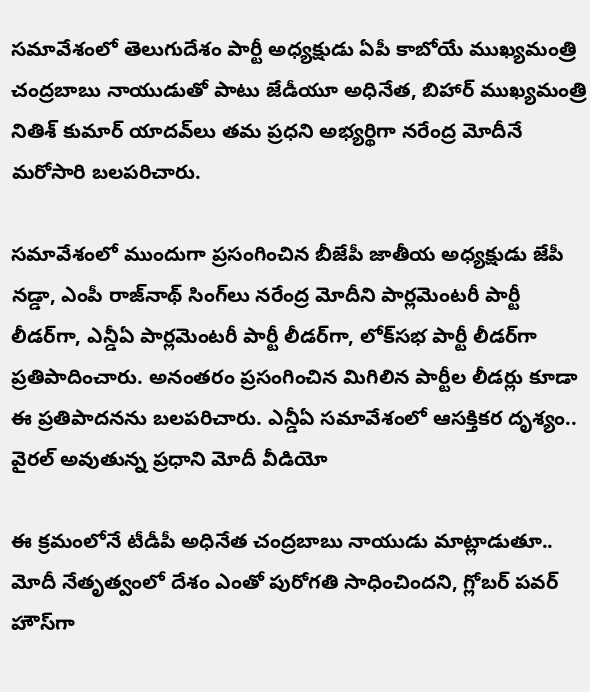సమావేశంలో తెలుగుదేశం పార్టీ అధ్యక్షుడు ఏపీ కాబోయే ముఖ్యమంత్రి చంద్రబాబు నాయుడుతో పాటు జేడీయూ అధినేత, బిహార్ ముఖ్యమంత్రి నితిశ్ కుమార్ యాదవ్‌లు తమ ప్రధని అభ్యర్థిగా నరేంద్ర మోదీనే మరోసారి బలపరిచారు.

సమావేశంలో ముందుగా ప్రసంగించిన బీజేపీ జాతీయ అధ్యక్షుడు జేపీ నడ్డా, ఎంపీ రాజ్‌నాథ్ సింగ్‌లు నరేంద్ర మోదీని పార్లమెంటరీ పార్టీ లీడర్‌గా, ఎన్డీఏ పార్లమెంటరీ పార్టీ లీడర్‌గా, లోక్‌సభ పార్టీ లీడర్‌గా ప్రతిపాదించారు. అనంతరం ప్రసంగించిన మిగిలిన పార్టీల లీడర్లు కూడా ఈ ప్రతిపాదనను బలపరిచారు. ఎన్డీఏ సమావేశంలో ఆసక్తికర దృశ్యం.. వైరల్ అవుతున్న ప్రధాని మోదీ వీడియో

ఈ క్రమంలోనే టీడీపీ అధినేత చంద్రబాబు నాయుడు మాట్లాడుతూ.. మోదీ నేతృత్వంలో దేశం ఎంతో పురోగతి సాధించిందని, గ్లోబర్ పవర్ హౌస్‌గా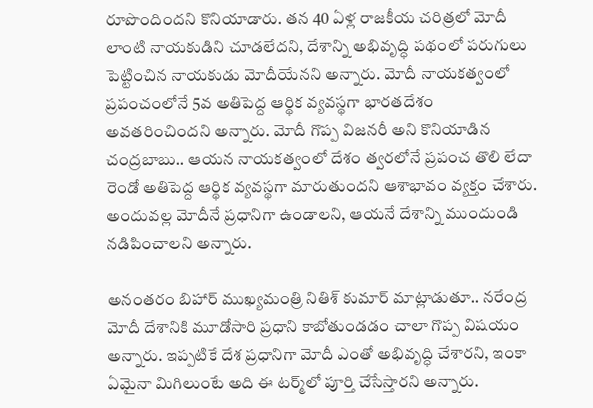రూపొందిందని కొనియాడారు. తన 40 ఏళ్ల రాజకీయ చరిత్రలో మోదీ లాంటి నాయకుడిని చూడలేదని, దేశాన్ని అభివృద్ధి పథంలో పరుగులు పెట్టించిన నాయకుడు మోదీయేనని అన్నారు. మోదీ నాయకత్వంలో ప్రపంచంలోనే 5వ అతిపెద్ద ఆర్థిక వ్యవస్థగా భారతదేశం అవతరించిందని అన్నారు. మోదీ గొప్ప విజనరీ అని కొనియాడిన చంద్రబాబు.. ఆయన నాయకత్వంలో దేశం త్వరలోనే ప్రపంచ తొలి లేదా రెండో అతిపెద్ద ఆర్థిక వ్యవస్థగా మారుతుందని ఆశాభావం వ్యక్తం చేశారు. అందువల్ల మోదీనే ప్రధానిగా ఉండాలని, ఆయనే దేశాన్ని ముందుండి నడిపించాలని అన్నారు.

అనంతరం బిహార్ ముఖ్యమంత్రి నితిశ్ కుమార్ మాట్లాడుతూ.. నరేంద్ర మోదీ దేశానికి మూడోసారి ప్రధాని కాబోతుండడం చాలా గొప్ప విషయం అన్నారు. ఇప్పటికే దేశ ప్రధానిగా మోదీ ఎంతో అభివృద్ధి చేశారని, ఇంకా ఏమైనా మిగిలుంటే అది ఈ టర్మ్‌లో పూర్తి చేసేస్తారని అన్నారు.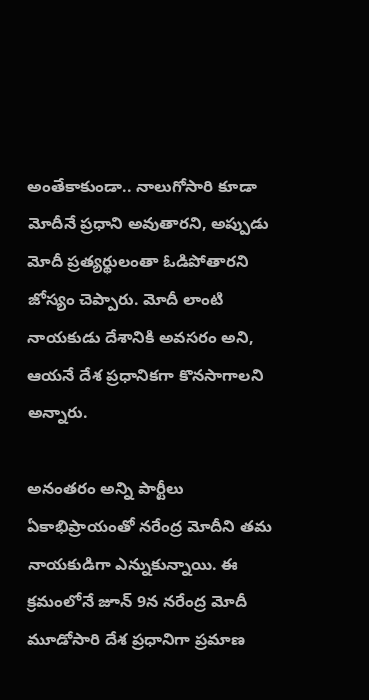అంతేకాకుండా.. నాలుగోసారి కూడా మోదీనే ప్రధాని అవుతారని, అప్పుడు మోదీ ప్రత్యర్థులంతా ఓడిపోతారని జోస్యం చెప్పారు. మోదీ లాంటి నాయకుడు దేశానికి అవసరం అని, ఆయనే దేశ ప్రధానికగా కొనసాగాలని అన్నారు.

అనంతరం అన్ని పార్టీలు ఏకాభిప్రాయంతో నరేంద్ర మోదీని తమ నాయకుడిగా ఎన్నుకున్నాయి. ఈ క్రమంలోనే జూన్ 9న నరేంద్ర మోదీ మూడోసారి దేశ ప్రధానిగా ప్రమాణ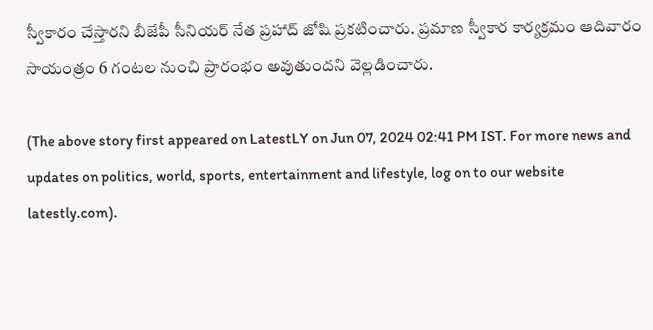స్వీకారం చేస్తారని బీజేపీ సీనియర్ నేత ప్రహాద్ జోషి ప్రకటించారు. ప్రమాణ స్వీకార కార్యక్రమం ఆదివారం సాయంత్రం 6 గంటల నుంచి ప్రారంభం అవుతుందని వెల్లడించారు.

(The above story first appeared on LatestLY on Jun 07, 2024 02:41 PM IST. For more news and updates on politics, world, sports, entertainment and lifestyle, log on to our website latestly.com).